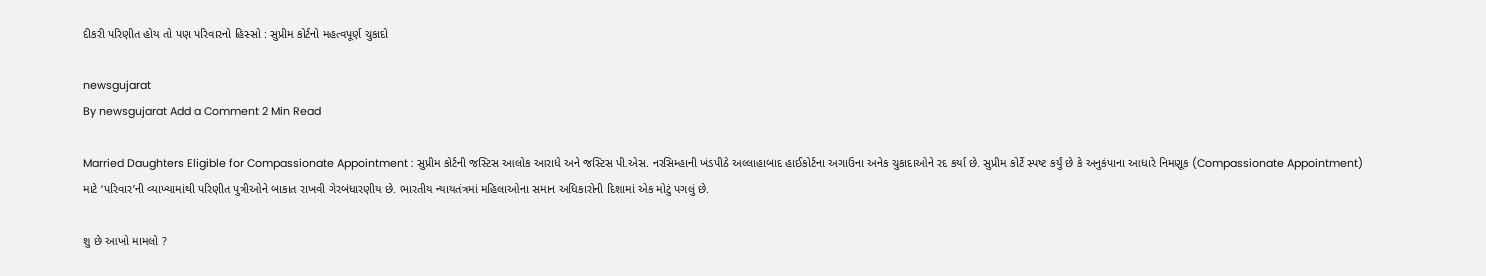દીકરી પરિણીત હોય તો પણ પરિવારનો હિસ્સો : સુપ્રીમ કોર્ટનો મહત્વપૂર્ણ ચુકાદો

newsgujarat
By newsgujarat Add a Comment 2 Min Read

Married Daughters Eligible for Compassionate Appointment : સુપ્રીમ કોર્ટની જસ્ટિસ આલોક આરાધે અને જસ્ટિસ પી.એસ. નરસિમ્હાની ખંડપીઠે અલ્લાહાબાદ હાઈકોર્ટના અગાઉના અનેક ચુકાદાઓને રદ કર્યા છે. સુપ્રીમ કોર્ટે સ્પષ્ટ કર્યું છે કે અનુકંપાના આધારે નિમણૂક (Compassionate Appointment) માટે ‘પરિવાર’ની વ્યાખ્યામાંથી પરિણીત પુત્રીઓને બાકાત રાખવી ગેરબંધારણીય છે. ભારતીય ન્યાયતંત્રમાં મહિલાઓના સમાન અધિકારોની દિશામાં એક મોટું પગલું છે.

શુ છે આખો મામલો ?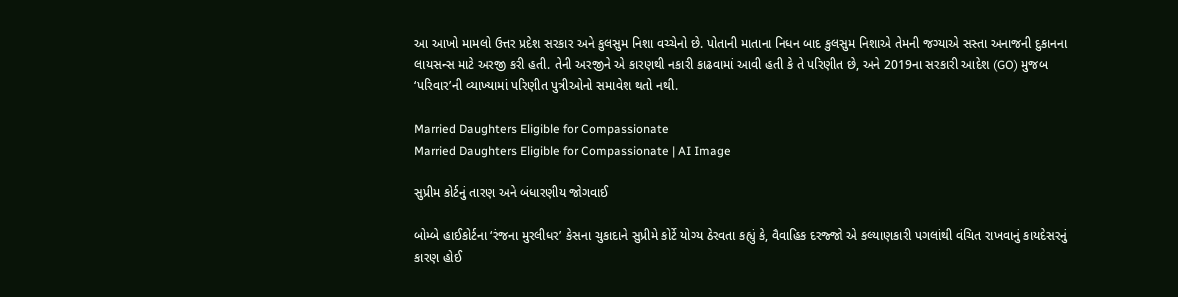આ આખો મામલો ઉત્તર પ્રદેશ સરકાર અને કુલસુમ નિશા વચ્ચેનો છે. પોતાની માતાના નિધન બાદ કુલસુમ નિશાએ તેમની જગ્યાએ સસ્તા અનાજની દુકાનના લાયસન્સ માટે અરજી કરી હતી. તેની અરજીને એ કારણથી નકારી કાઢવામાં આવી હતી કે તે પરિણીત છે, અને 2019ના સરકારી આદેશ (GO) મુજબ ‘પરિવાર’ની વ્યાખ્યામાં પરિણીત પુત્રીઓનો સમાવેશ થતો નથી.

Married Daughters Eligible for Compassionate
Married Daughters Eligible for Compassionate | AI Image

સુપ્રીમ કોર્ટનું તારણ અને બંધારણીય જોગવાઈ

બોમ્બે હાઈકોર્ટના ‘રંજના મુરલીધર’ કેસના ચુકાદાને સુપ્રીમે કોર્ટે યોગ્ય ઠેરવતા કહ્યું કે, વૈવાહિક દરજ્જો એ કલ્યાણકારી પગલાંથી વંચિત રાખવાનું કાયદેસરનું કારણ હોઈ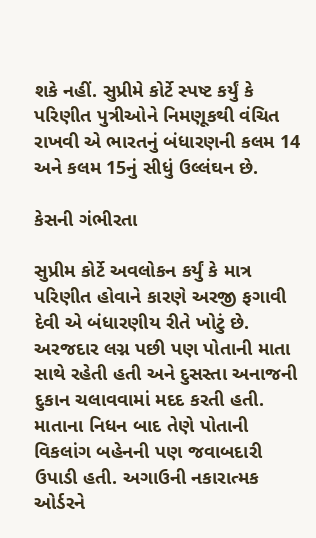શકે નહીં. સુપ્રીમે કોર્ટે સ્પષ્ટ કર્યું કે પરિણીત પુત્રીઓને નિમણૂકથી વંચિત રાખવી એ ભારતનું બંધારણની કલમ 14 અને કલમ 15નું સીધું ઉલ્લંઘન છે.

કેસની ગંભીરતા

સુપ્રીમ કોર્ટે અવલોકન કર્યું કે માત્ર પરિણીત હોવાને કારણે અરજી ફગાવી દેવી એ બંધારણીય રીતે ખોટું છે. અરજદાર લગ્ન પછી પણ પોતાની માતા સાથે રહેતી હતી અને દુસસ્તા અનાજની દુકાન ચલાવવામાં મદદ કરતી હતી. માતાના નિધન બાદ તેણે પોતાની વિકલાંગ બહેનની પણ જવાબદારી ઉપાડી હતી. અગાઉની નકારાત્મક ઓર્ડરને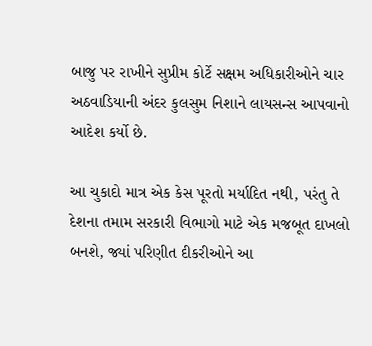બાજુ પર રાખીને સુપ્રીમ કોર્ટે સક્ષમ અધિકારીઓને ચાર અઠવાડિયાની અંદર કુલસુમ નિશાને લાયસન્સ આપવાનો આદેશ કર્યો છે.

આ ચુકાદો માત્ર એક કેસ પૂરતો મર્યાદિત નથી, પરંતુ તે દેશના તમામ સરકારી વિભાગો માટે એક મજબૂત દાખલો બનશે, જ્યાં પરિણીત દીકરીઓને આ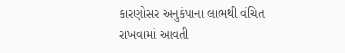કારણોસર અનુકંપાના લાભથી વંચિત રાખવામાં આવતી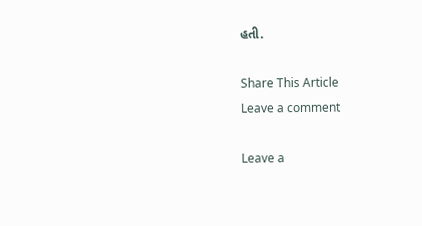હતી.

Share This Article
Leave a comment

Leave a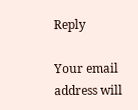Reply

Your email address will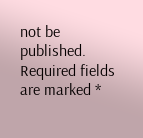not be published. Required fields are marked *